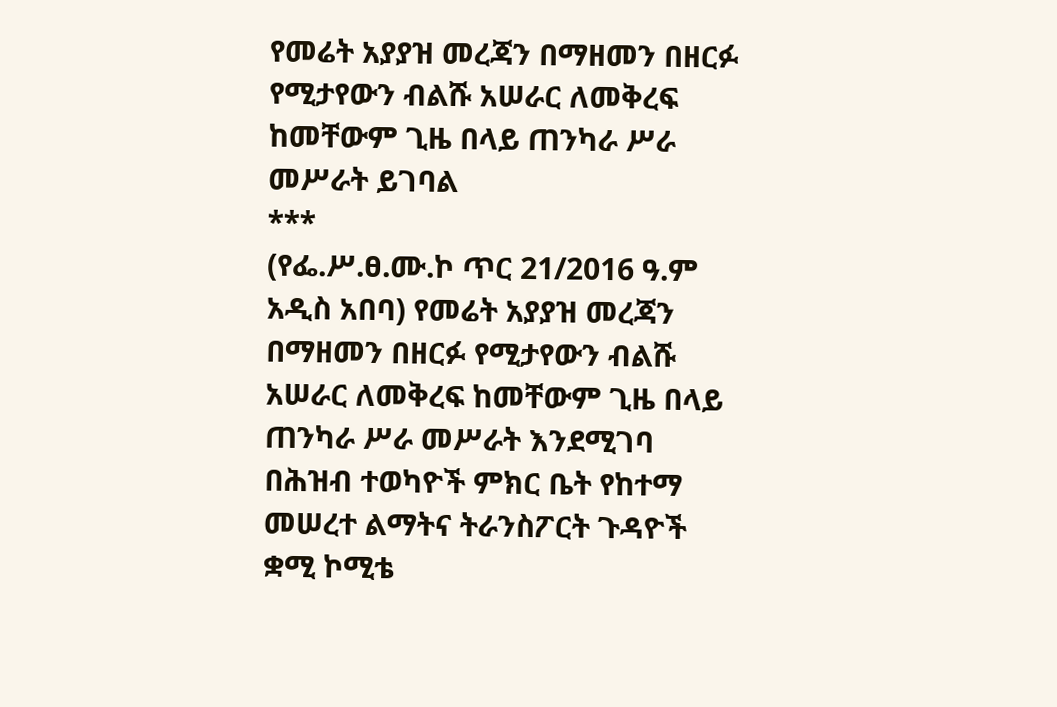የመሬት አያያዝ መረጃን በማዘመን በዘርፉ የሚታየውን ብልሹ አሠራር ለመቅረፍ ከመቸውም ጊዜ በላይ ጠንካራ ሥራ መሥራት ይገባል
***
(የፌ.ሥ.ፀ.ሙ.ኮ ጥር 21/2016 ዓ.ም አዲስ አበባ) የመሬት አያያዝ መረጃን በማዘመን በዘርፉ የሚታየውን ብልሹ አሠራር ለመቅረፍ ከመቸውም ጊዜ በላይ ጠንካራ ሥራ መሥራት እንደሚገባ በሕዝብ ተወካዮች ምክር ቤት የከተማ መሠረተ ልማትና ትራንስፖርት ጉዳዮች ቋሚ ኮሚቴ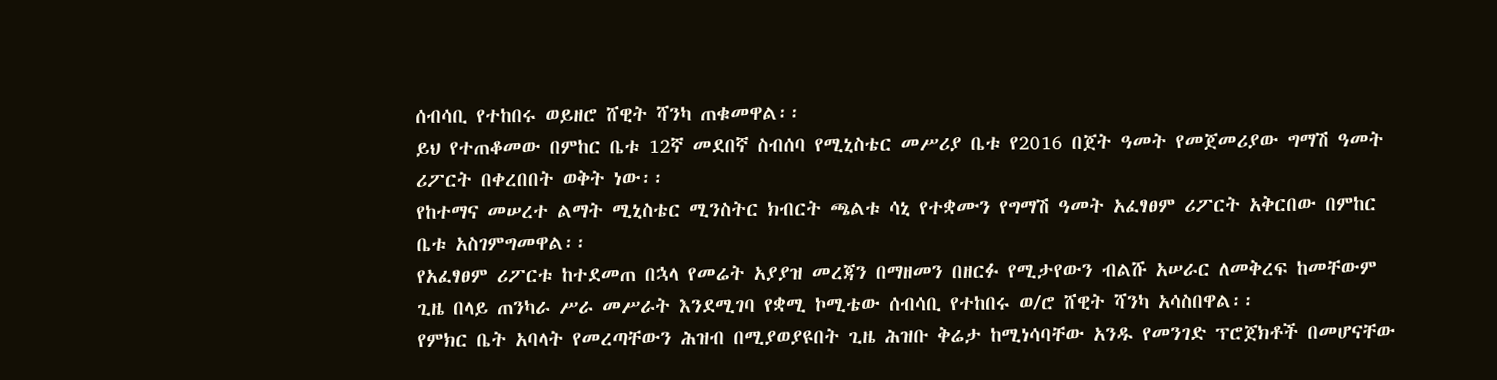ሰብሳቢ የተከበሩ ወይዘሮ ሸዊት ሻንካ ጠቁመዋል፡፡
ይህ የተጠቆመው በምከር ቤቱ 12ኛ መደበኛ ስብሰባ የሚኒስቴር መሥሪያ ቤቱ የ2016 በጀት ዓመት የመጀመሪያው ግማሽ ዓመት ሪፖርት በቀረበበት ወቅት ነው፡፡
የከተማና መሠረተ ልማት ሚኒስቴር ሚንስትር ክብርት ጫልቱ ሳኒ የተቋሙን የግማሽ ዓመት አፈፃፀም ሪፖርት አቅርበው በምከር ቤቱ አስገምግመዋል፡፡
የአፈፃፀም ሪፖርቱ ከተደመጠ በኋላ የመሬት አያያዝ መረጃን በማዘመን በዘርፉ የሚታየውን ብልሹ አሠራር ለመቅረፍ ከመቸውም ጊዜ በላይ ጠንካራ ሥራ መሥራት እንደሚገባ የቋሚ ኮሚቴው ሰብሳቢ የተከበሩ ወ/ሮ ሸዊት ሻንካ አሳስበዋል፡፡
የምክር ቤት አባላት የመረጣቸውን ሕዝብ በሚያወያዩበት ጊዜ ሕዝቡ ቅሬታ ከሚነሳባቸው አንዱ የመንገድ ፕሮጀክቶች በመሆናቸው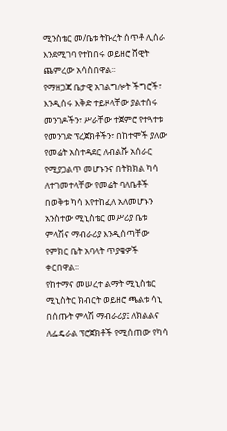ሚንስቴር መ/ቤቱ ትኩረት ሰጥቶ ሊሰራ እንደሚገባ የተከበሩ ወይዘሮ ሸዊት ጨምረው አሳስበዋል፡፡
የማዘጋጃ ቤታዊ አገልግሎት ችግሮች፣ እንዲሰሩ እቅድ ተይዞላቸው ያልተሰሩ መንገዶችን፣ ሥራቸው ተጀምሮ የተጓተቱ የመንገድ ፕረጀክቶችን፣ በከተሞች ያለው የመሬት አስተዳደር ለብልሹ አሰራር የሚያጋልጥ መሆኑንና በትክክል ካሳ ለተገመተላቸው የመሬት ባለቤቶች በወቅቱ ካሳ እየተከፈለ አለመሆኑን አንስተው ሚኒስቴር መሥሪያ ቤቱ ምላሽና ማብራሪያ እንዲሰጣቸው የምክር ቤት አባላት ጥያቄዎች ቀርበዋል፡፡
የከተማና መሠረተ ልማት ሚኒስቴር ሚኒስትር ክብርት ወይዘሮ ጫልቱ ሳኒ በሰጡት ምላሽ ማብራሪያ፤ ለክልልና ለፌዴራል ፕሮጀክቶች የሚሰጠው የካሳ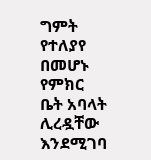ግምት የተለያየ በመሆኑ የምክር ቤት አባላት ሊረዷቸው እንደሚገባ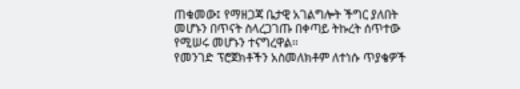ጠቁመው፤ የማዘጋጃ ቤታዊ አገልግሎት ችግር ያለበት መሆኑን በጥናት ስላረጋገጡ በቀጣይ ትኩረት ሰጥተው የሚሠሩ መሆኑን ተናግረዋል፡፡
የመንገድ ፕሮጀክቶችን አስመለክቶም ለተነሱ ጥያቄዎች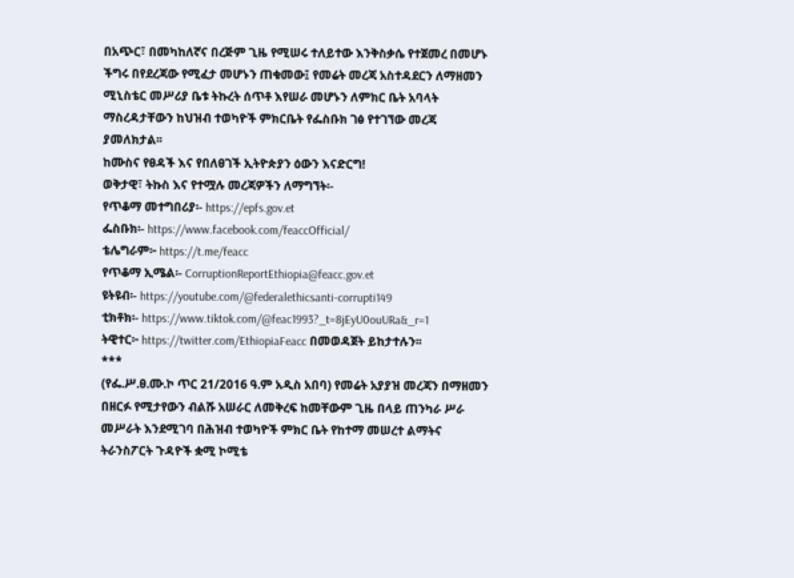በአጭር፣ በመካከለኛና በረጅም ጊዜ የሚሠሩ ተለይተው እንቅስቃሴ የተጀመረ በመሆኑ ችግሩ በየደረጃው የሚፈታ መሆኑን ጠቁመው፤ የመሬት መረጃ አስተዳደርን ለማዘመን ሚኒስቴር መሥሪያ ቤቱ ትኩረት ሰጥቶ እየሠራ መሆኑን ለምክር ቤት አባላት ማስረዳታቸውን ከህዝብ ተወካዮች ምክርቤት የፌስቡክ ገፅ የተገኘው መረጃ ያመለክታል፡፡
ከሙስና የፀዳች እና የበለፀገች ኢትዮጵያን ዕውን እናድርግ!
ወቅታዊ፣ ትኩስ እና የተሟሉ መረጃዎችን ለማግኘት፡-
የጥቆማ መተግበሪያ፡- https://epfs.gov.et
ፌስቡክ፡- https://www.facebook.com/feaccOfficial/
ቴሌግራም፦ https://t.me/feacc
የጥቆማ ኢሜል፡- CorruptionReportEthiopia@feacc.gov.et
ዩትዩብ፡- https://youtube.com/@federalethicsanti-corrupti149
ቲክቶክ፡- https://www.tiktok.com/@feac1993?_t=8jEyU0ouURa&_r=1
ትዊተር፦ https://twitter.com/EthiopiaFeacc በመወዳጀት ይከታተሉን፡፡
***
(የፌ.ሥ.ፀ.ሙ.ኮ ጥር 21/2016 ዓ.ም አዲስ አበባ) የመሬት አያያዝ መረጃን በማዘመን በዘርፉ የሚታየውን ብልሹ አሠራር ለመቅረፍ ከመቸውም ጊዜ በላይ ጠንካራ ሥራ መሥራት እንደሚገባ በሕዝብ ተወካዮች ምክር ቤት የከተማ መሠረተ ልማትና ትራንስፖርት ጉዳዮች ቋሚ ኮሚቴ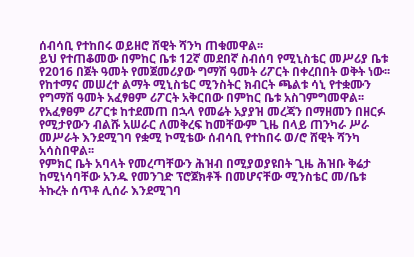ሰብሳቢ የተከበሩ ወይዘሮ ሸዊት ሻንካ ጠቁመዋል፡፡
ይህ የተጠቆመው በምከር ቤቱ 12ኛ መደበኛ ስብሰባ የሚኒስቴር መሥሪያ ቤቱ የ2016 በጀት ዓመት የመጀመሪያው ግማሽ ዓመት ሪፖርት በቀረበበት ወቅት ነው፡፡
የከተማና መሠረተ ልማት ሚኒስቴር ሚንስትር ክብርት ጫልቱ ሳኒ የተቋሙን የግማሽ ዓመት አፈፃፀም ሪፖርት አቅርበው በምከር ቤቱ አስገምግመዋል፡፡
የአፈፃፀም ሪፖርቱ ከተደመጠ በኋላ የመሬት አያያዝ መረጃን በማዘመን በዘርፉ የሚታየውን ብልሹ አሠራር ለመቅረፍ ከመቸውም ጊዜ በላይ ጠንካራ ሥራ መሥራት እንደሚገባ የቋሚ ኮሚቴው ሰብሳቢ የተከበሩ ወ/ሮ ሸዊት ሻንካ አሳስበዋል፡፡
የምክር ቤት አባላት የመረጣቸውን ሕዝብ በሚያወያዩበት ጊዜ ሕዝቡ ቅሬታ ከሚነሳባቸው አንዱ የመንገድ ፕሮጀክቶች በመሆናቸው ሚንስቴር መ/ቤቱ ትኩረት ሰጥቶ ሊሰራ እንደሚገባ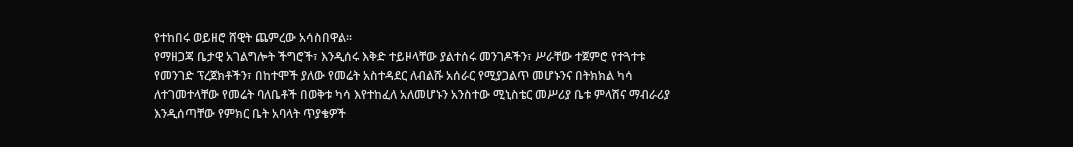የተከበሩ ወይዘሮ ሸዊት ጨምረው አሳስበዋል፡፡
የማዘጋጃ ቤታዊ አገልግሎት ችግሮች፣ እንዲሰሩ እቅድ ተይዞላቸው ያልተሰሩ መንገዶችን፣ ሥራቸው ተጀምሮ የተጓተቱ የመንገድ ፕረጀክቶችን፣ በከተሞች ያለው የመሬት አስተዳደር ለብልሹ አሰራር የሚያጋልጥ መሆኑንና በትክክል ካሳ ለተገመተላቸው የመሬት ባለቤቶች በወቅቱ ካሳ እየተከፈለ አለመሆኑን አንስተው ሚኒስቴር መሥሪያ ቤቱ ምላሽና ማብራሪያ እንዲሰጣቸው የምክር ቤት አባላት ጥያቄዎች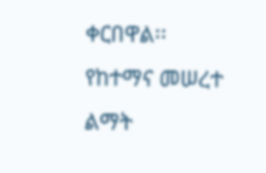ቀርበዋል፡፡
የከተማና መሠረተ ልማት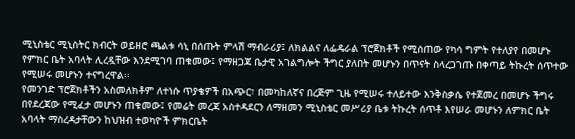ሚኒስቴር ሚኒስትር ክብርት ወይዘሮ ጫልቱ ሳኒ በሰጡት ምላሽ ማብራሪያ፤ ለክልልና ለፌዴራል ፕሮጀክቶች የሚሰጠው የካሳ ግምት የተለያየ በመሆኑ የምክር ቤት አባላት ሊረዷቸው እንደሚገባ ጠቁመው፤ የማዘጋጃ ቤታዊ አገልግሎት ችግር ያለበት መሆኑን በጥናት ስላረጋገጡ በቀጣይ ትኩረት ሰጥተው የሚሠሩ መሆኑን ተናግረዋል፡፡
የመንገድ ፕሮጀክቶችን አስመለክቶም ለተነሱ ጥያቄዎች በአጭር፣ በመካከለኛና በረጅም ጊዜ የሚሠሩ ተለይተው እንቅስቃሴ የተጀመረ በመሆኑ ችግሩ በየደረጃው የሚፈታ መሆኑን ጠቁመው፤ የመሬት መረጃ አስተዳደርን ለማዘመን ሚኒስቴር መሥሪያ ቤቱ ትኩረት ሰጥቶ እየሠራ መሆኑን ለምክር ቤት አባላት ማስረዳታቸውን ከህዝብ ተወካዮች ምክርቤት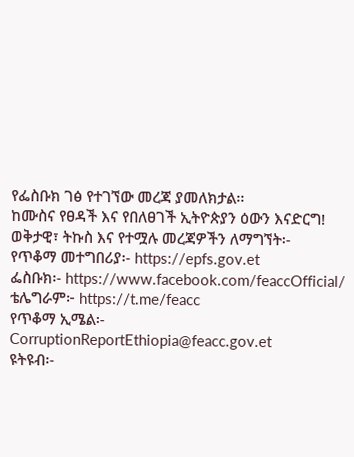የፌስቡክ ገፅ የተገኘው መረጃ ያመለክታል፡፡
ከሙስና የፀዳች እና የበለፀገች ኢትዮጵያን ዕውን እናድርግ!
ወቅታዊ፣ ትኩስ እና የተሟሉ መረጃዎችን ለማግኘት፡-
የጥቆማ መተግበሪያ፡- https://epfs.gov.et
ፌስቡክ፡- https://www.facebook.com/feaccOfficial/
ቴሌግራም፦ https://t.me/feacc
የጥቆማ ኢሜል፡- CorruptionReportEthiopia@feacc.gov.et
ዩትዩብ፡-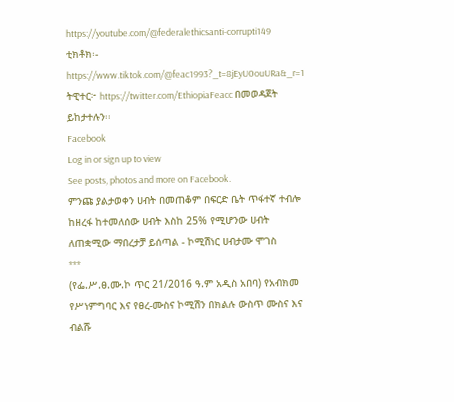https://youtube.com/@federalethicsanti-corrupti149
ቲክቶክ፡- https://www.tiktok.com/@feac1993?_t=8jEyU0ouURa&_r=1
ትዊተር፦ https://twitter.com/EthiopiaFeacc በመወዳጀት ይከታተሉን፡፡
Facebook
Log in or sign up to view
See posts, photos and more on Facebook.
ምንጩ ያልታወቀን ሀብት በመጠቆም በፍርድ ቤት ጥፋተኛ ተብሎ ከዘረፋ ከተመለሰው ሀብት እስከ 25% የሚሆንው ሀብት ለጠቋሚው ማበረታቻ ይሰጣል - ኮሚሽነር ሀብታሙ ሞገስ
***
(የፌ.ሥ.ፀ.ሙ.ኮ ጥር 21/2016 ዓ.ም አዲስ አበባ) የአብክመ የሥነምግባር እና የፀረ-ሙስና ኮሚሽን በክልሉ ውስጥ ሙስና እና ብልሹ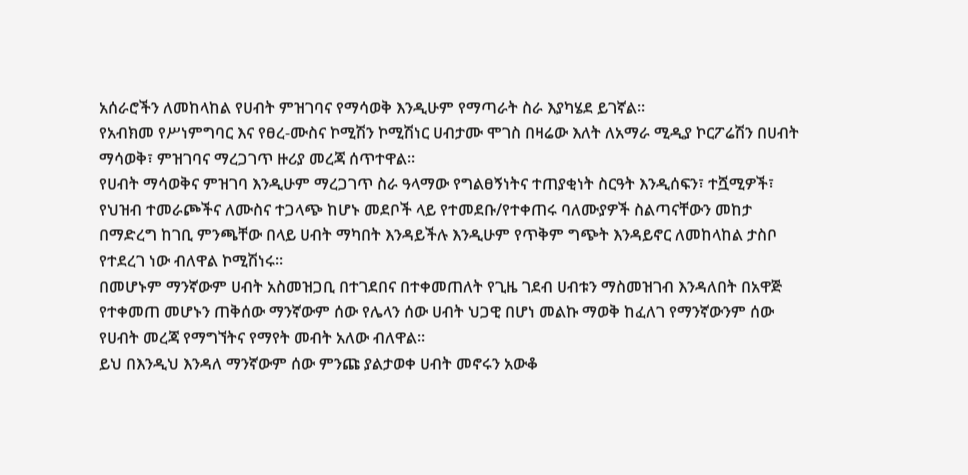አሰራሮችን ለመከላከል የሀብት ምዝገባና የማሳወቅ እንዲሁም የማጣራት ስራ እያካሄደ ይገኛል።
የአብክመ የሥነምግባር እና የፀረ-ሙስና ኮሚሽን ኮሚሽነር ሀብታሙ ሞገስ በዛሬው እለት ለአማራ ሚዲያ ኮርፖሬሽን በሀብት ማሳወቅ፣ ምዝገባና ማረጋገጥ ዙሪያ መረጃ ሰጥተዋል።
የሀብት ማሳወቅና ምዝገባ እንዲሁም ማረጋገጥ ስራ ዓላማው የግልፀኝነትና ተጠያቂነት ስርዓት እንዲሰፍን፣ ተሿሚዎች፣ የህዝብ ተመራጮችና ለሙስና ተጋላጭ ከሆኑ መደቦች ላይ የተመደቡ/የተቀጠሩ ባለሙያዎች ስልጣናቸውን መከታ በማድረግ ከገቢ ምንጫቸው በላይ ሀብት ማካበት እንዳይችሉ እንዲሁም የጥቅም ግጭት እንዳይኖር ለመከላከል ታስቦ የተደረገ ነው ብለዋል ኮሚሽነሩ።
በመሆኑም ማንኛውም ሀብት አስመዝጋቢ በተገደበና በተቀመጠለት የጊዜ ገደብ ሀብቱን ማስመዝገብ እንዳለበት በአዋጅ የተቀመጠ መሆኑን ጠቅሰው ማንኛውም ሰው የሌላን ሰው ሀብት ህጋዊ በሆነ መልኩ ማወቅ ከፈለገ የማንኛውንም ሰው የሀብት መረጃ የማግኘትና የማየት መብት አለው ብለዋል።
ይህ በእንዲህ እንዳለ ማንኛውም ሰው ምንጩ ያልታወቀ ሀብት መኖሩን አውቆ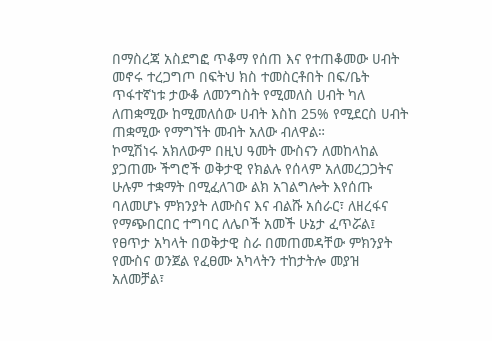በማስረጃ አስደግፎ ጥቆማ የሰጠ እና የተጠቆመው ሀብት መኖሩ ተረጋግጦ በፍትህ ክስ ተመስርቶበት በፍ/ቤት ጥፋተኛነቱ ታውቆ ለመንግስት የሚመለስ ሀብት ካለ ለጠቋሚው ከሚመለሰው ሀብት እስከ 25% የሚደርስ ሀብት ጠቋሚው የማግኘት መብት አለው ብለዋል።
ኮሚሽነሩ አክለውም በዚህ ዓመት ሙስናን ለመከላከል ያጋጠሙ ችግሮች ወቅታዊ የክልሉ የሰላም አለመረጋጋትና ሁሉም ተቋማት በሚፈለገው ልክ አገልግሎት እየሰጡ ባለመሆኑ ምክንያት ለሙስና እና ብልሹ አሰራር፣ ለዘረፋና የማጭበርበር ተግባር ለሌቦች አመች ሁኔታ ፈጥሯል፤ የፀጥታ አካላት በወቅታዊ ስራ በመጠመዳቸው ምክንያት የሙስና ወንጀል የፈፀሙ አካላትን ተከታትሎ መያዝ አለመቻል፣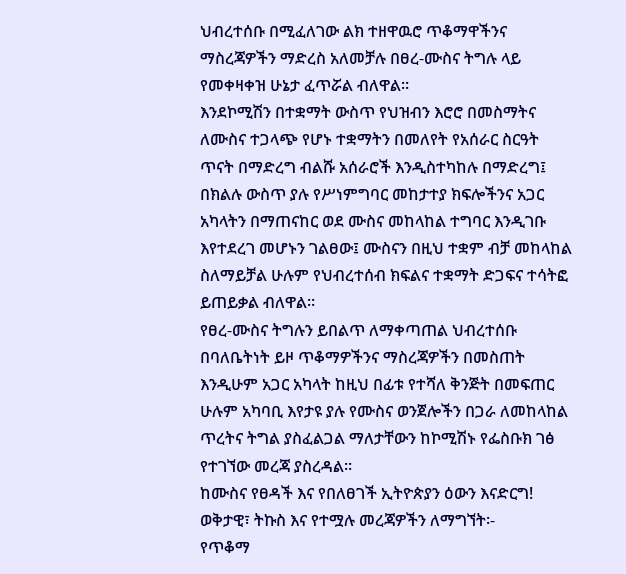ህብረተሰቡ በሚፈለገው ልክ ተዘዋዉሮ ጥቆማዋችንና ማስረጃዎችን ማድረስ አለመቻሉ በፀረ-ሙስና ትግሉ ላይ የመቀዛቀዝ ሁኔታ ፈጥሯል ብለዋል።
እንደኮሚሽን በተቋማት ውስጥ የህዝብን እሮሮ በመስማትና ለሙስና ተጋላጭ የሆኑ ተቋማትን በመለየት የአሰራር ስርዓት ጥናት በማድረግ ብልሹ አሰራሮች እንዲስተካከሉ በማድረግ፤ በክልሉ ውስጥ ያሉ የሥነምግባር መከታተያ ክፍሎችንና አጋር አካላትን በማጠናከር ወደ ሙስና መከላከል ተግባር እንዲገቡ እየተደረገ መሆኑን ገልፀው፤ ሙስናን በዚህ ተቋም ብቻ መከላከል ስለማይቻል ሁሉም የህብረተሰብ ክፍልና ተቋማት ድጋፍና ተሳትፎ ይጠይቃል ብለዋል።
የፀረ-ሙስና ትግሉን ይበልጥ ለማቀጣጠል ህብረተሰቡ በባለቤትነት ይዞ ጥቆማዎችንና ማስረጃዎችን በመስጠት እንዲሁም አጋር አካላት ከዚህ በፊቱ የተሻለ ቅንጅት በመፍጠር ሁሉም አካባቢ እየታዩ ያሉ የሙስና ወንጀሎችን በጋራ ለመከላከል ጥረትና ትግል ያስፈልጋል ማለታቸውን ከኮሚሽኑ የፌስቡክ ገፅ የተገኘው መረጃ ያስረዳል።
ከሙስና የፀዳች እና የበለፀገች ኢትዮጵያን ዕውን እናድርግ!
ወቅታዊ፣ ትኩስ እና የተሟሉ መረጃዎችን ለማግኘት፡-
የጥቆማ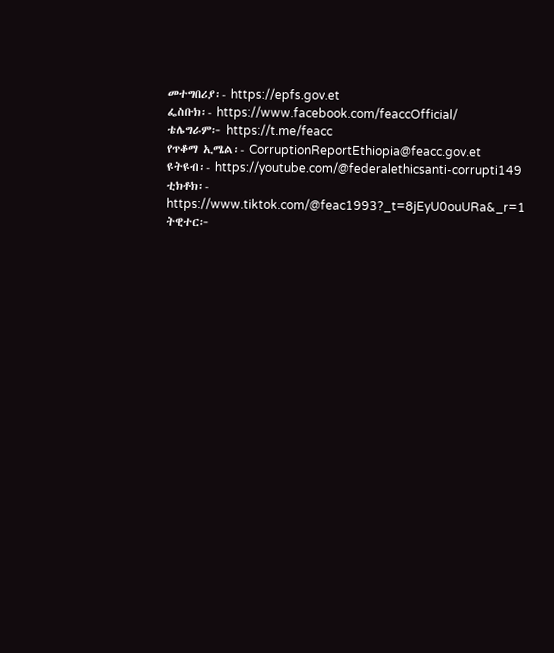መተግበሪያ፡- https://epfs.gov.et
ፌስቡክ፡- https://www.facebook.com/feaccOfficial/
ቴሌግራም፦ https://t.me/feacc
የጥቆማ ኢሜል፡- CorruptionReportEthiopia@feacc.gov.et
ዩትዩብ፡- https://youtube.com/@federalethicsanti-corrupti149
ቲክቶክ፡- https://www.tiktok.com/@feac1993?_t=8jEyU0ouURa&_r=1
ትዊተር፦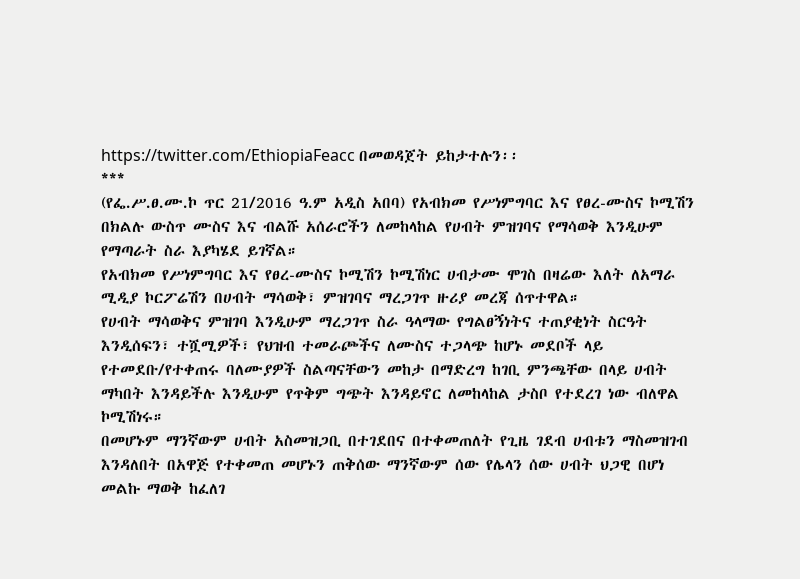https://twitter.com/EthiopiaFeacc በመወዳጀት ይከታተሉን፡፡
***
(የፌ.ሥ.ፀ.ሙ.ኮ ጥር 21/2016 ዓ.ም አዲስ አበባ) የአብክመ የሥነምግባር እና የፀረ-ሙስና ኮሚሽን በክልሉ ውስጥ ሙስና እና ብልሹ አሰራሮችን ለመከላከል የሀብት ምዝገባና የማሳወቅ እንዲሁም የማጣራት ስራ እያካሄደ ይገኛል።
የአብክመ የሥነምግባር እና የፀረ-ሙስና ኮሚሽን ኮሚሽነር ሀብታሙ ሞገስ በዛሬው እለት ለአማራ ሚዲያ ኮርፖሬሽን በሀብት ማሳወቅ፣ ምዝገባና ማረጋገጥ ዙሪያ መረጃ ሰጥተዋል።
የሀብት ማሳወቅና ምዝገባ እንዲሁም ማረጋገጥ ስራ ዓላማው የግልፀኝነትና ተጠያቂነት ስርዓት እንዲሰፍን፣ ተሿሚዎች፣ የህዝብ ተመራጮችና ለሙስና ተጋላጭ ከሆኑ መደቦች ላይ የተመደቡ/የተቀጠሩ ባለሙያዎች ስልጣናቸውን መከታ በማድረግ ከገቢ ምንጫቸው በላይ ሀብት ማካበት እንዳይችሉ እንዲሁም የጥቅም ግጭት እንዳይኖር ለመከላከል ታስቦ የተደረገ ነው ብለዋል ኮሚሽነሩ።
በመሆኑም ማንኛውም ሀብት አስመዝጋቢ በተገደበና በተቀመጠለት የጊዜ ገደብ ሀብቱን ማስመዝገብ እንዳለበት በአዋጅ የተቀመጠ መሆኑን ጠቅሰው ማንኛውም ሰው የሌላን ሰው ሀብት ህጋዊ በሆነ መልኩ ማወቅ ከፈለገ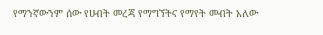የማንኛውንም ሰው የሀብት መረጃ የማግኘትና የማየት መብት አለው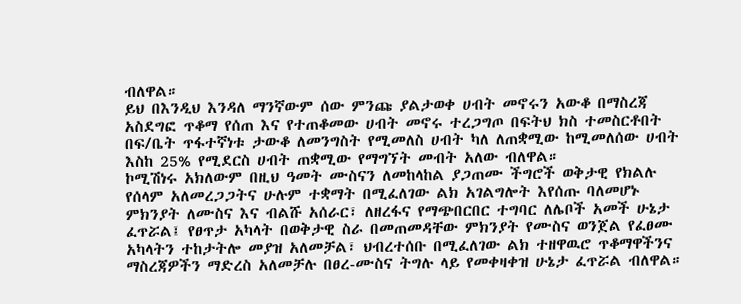ብለዋል።
ይህ በእንዲህ እንዳለ ማንኛውም ሰው ምንጩ ያልታወቀ ሀብት መኖሩን አውቆ በማስረጃ አስደግፎ ጥቆማ የሰጠ እና የተጠቆመው ሀብት መኖሩ ተረጋግጦ በፍትህ ክስ ተመስርቶበት በፍ/ቤት ጥፋተኛነቱ ታውቆ ለመንግስት የሚመለስ ሀብት ካለ ለጠቋሚው ከሚመለሰው ሀብት እስከ 25% የሚደርስ ሀብት ጠቋሚው የማግኘት መብት አለው ብለዋል።
ኮሚሽነሩ አክለውም በዚህ ዓመት ሙስናን ለመከላከል ያጋጠሙ ችግሮች ወቅታዊ የክልሉ የሰላም አለመረጋጋትና ሁሉም ተቋማት በሚፈለገው ልክ አገልግሎት እየሰጡ ባለመሆኑ ምክንያት ለሙስና እና ብልሹ አሰራር፣ ለዘረፋና የማጭበርበር ተግባር ለሌቦች አመች ሁኔታ ፈጥሯል፤ የፀጥታ አካላት በወቅታዊ ስራ በመጠመዳቸው ምክንያት የሙስና ወንጀል የፈፀሙ አካላትን ተከታትሎ መያዝ አለመቻል፣ ህብረተሰቡ በሚፈለገው ልክ ተዘዋዉሮ ጥቆማዋችንና ማስረጃዎችን ማድረስ አለመቻሉ በፀረ-ሙስና ትግሉ ላይ የመቀዛቀዝ ሁኔታ ፈጥሯል ብለዋል።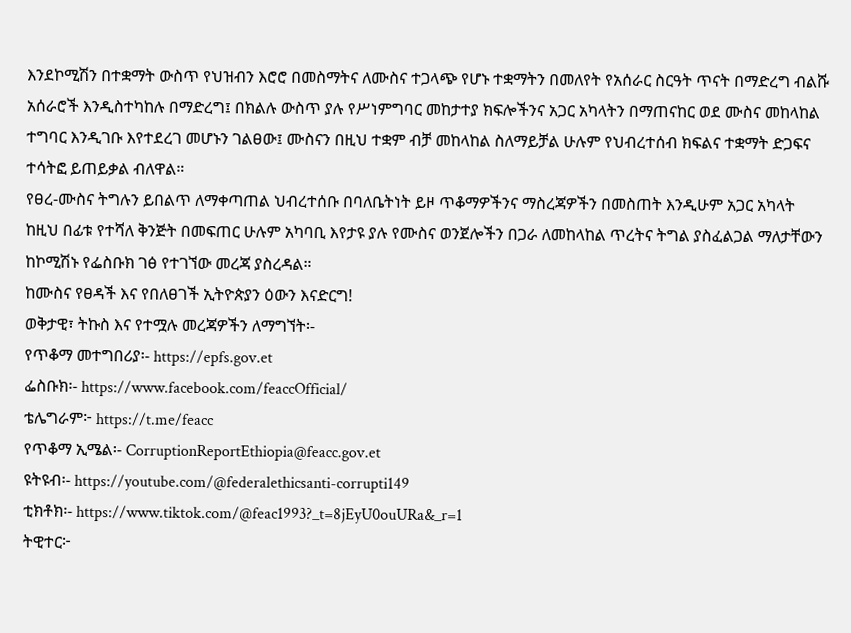እንደኮሚሽን በተቋማት ውስጥ የህዝብን እሮሮ በመስማትና ለሙስና ተጋላጭ የሆኑ ተቋማትን በመለየት የአሰራር ስርዓት ጥናት በማድረግ ብልሹ አሰራሮች እንዲስተካከሉ በማድረግ፤ በክልሉ ውስጥ ያሉ የሥነምግባር መከታተያ ክፍሎችንና አጋር አካላትን በማጠናከር ወደ ሙስና መከላከል ተግባር እንዲገቡ እየተደረገ መሆኑን ገልፀው፤ ሙስናን በዚህ ተቋም ብቻ መከላከል ስለማይቻል ሁሉም የህብረተሰብ ክፍልና ተቋማት ድጋፍና ተሳትፎ ይጠይቃል ብለዋል።
የፀረ-ሙስና ትግሉን ይበልጥ ለማቀጣጠል ህብረተሰቡ በባለቤትነት ይዞ ጥቆማዎችንና ማስረጃዎችን በመስጠት እንዲሁም አጋር አካላት ከዚህ በፊቱ የተሻለ ቅንጅት በመፍጠር ሁሉም አካባቢ እየታዩ ያሉ የሙስና ወንጀሎችን በጋራ ለመከላከል ጥረትና ትግል ያስፈልጋል ማለታቸውን ከኮሚሽኑ የፌስቡክ ገፅ የተገኘው መረጃ ያስረዳል።
ከሙስና የፀዳች እና የበለፀገች ኢትዮጵያን ዕውን እናድርግ!
ወቅታዊ፣ ትኩስ እና የተሟሉ መረጃዎችን ለማግኘት፡-
የጥቆማ መተግበሪያ፡- https://epfs.gov.et
ፌስቡክ፡- https://www.facebook.com/feaccOfficial/
ቴሌግራም፦ https://t.me/feacc
የጥቆማ ኢሜል፡- CorruptionReportEthiopia@feacc.gov.et
ዩትዩብ፡- https://youtube.com/@federalethicsanti-corrupti149
ቲክቶክ፡- https://www.tiktok.com/@feac1993?_t=8jEyU0ouURa&_r=1
ትዊተር፦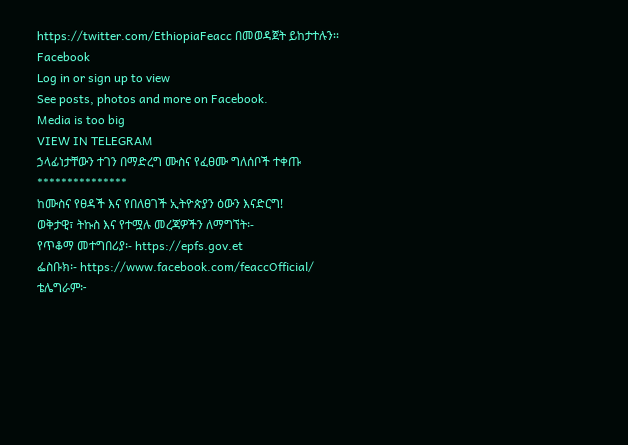https://twitter.com/EthiopiaFeacc በመወዳጀት ይከታተሉን፡፡
Facebook
Log in or sign up to view
See posts, photos and more on Facebook.
Media is too big
VIEW IN TELEGRAM
ኃላፊነታቸውን ተገን በማድረግ ሙስና የፈፀሙ ግለሰቦች ተቀጡ
***************
ከሙስና የፀዳች እና የበለፀገች ኢትዮጵያን ዕውን እናድርግ!
ወቅታዊ፣ ትኩስ እና የተሟሉ መረጃዎችን ለማግኘት፡-
የጥቆማ መተግበሪያ፡- https://epfs.gov.et
ፌስቡክ፡- https://www.facebook.com/feaccOfficial/
ቴሌግራም፦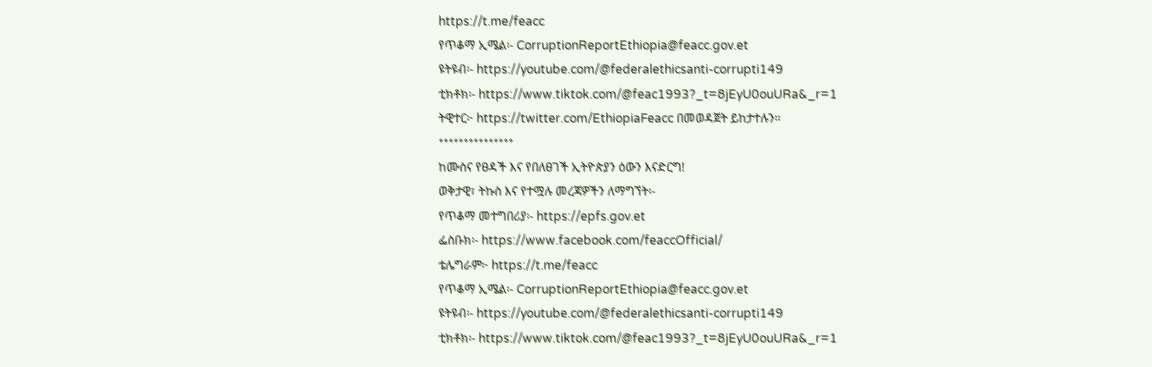https://t.me/feacc
የጥቆማ ኢሜል፡- CorruptionReportEthiopia@feacc.gov.et
ዩትዩብ፡- https://youtube.com/@federalethicsanti-corrupti149
ቲክቶክ፡- https://www.tiktok.com/@feac1993?_t=8jEyU0ouURa&_r=1
ትዊተር፦ https://twitter.com/EthiopiaFeacc በመወዳጀት ይከታተሉን፡፡
***************
ከሙስና የፀዳች እና የበለፀገች ኢትዮጵያን ዕውን እናድርግ!
ወቅታዊ፣ ትኩስ እና የተሟሉ መረጃዎችን ለማግኘት፡-
የጥቆማ መተግበሪያ፡- https://epfs.gov.et
ፌስቡክ፡- https://www.facebook.com/feaccOfficial/
ቴሌግራም፦ https://t.me/feacc
የጥቆማ ኢሜል፡- CorruptionReportEthiopia@feacc.gov.et
ዩትዩብ፡- https://youtube.com/@federalethicsanti-corrupti149
ቲክቶክ፡- https://www.tiktok.com/@feac1993?_t=8jEyU0ouURa&_r=1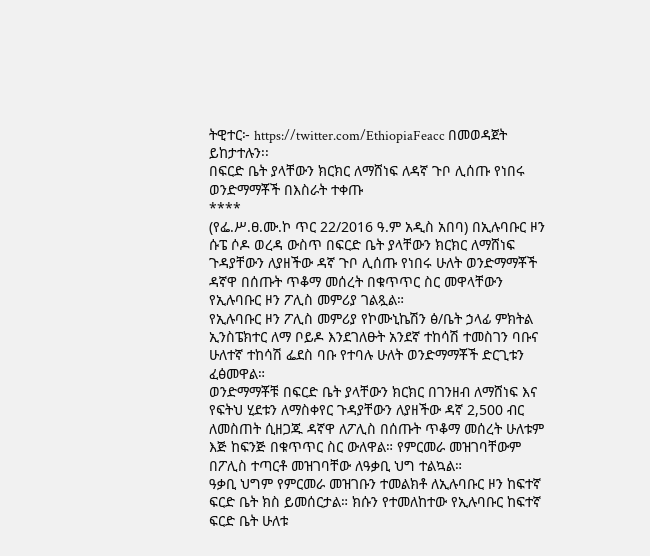ትዊተር፦ https://twitter.com/EthiopiaFeacc በመወዳጀት ይከታተሉን፡፡
በፍርድ ቤት ያላቸውን ክርክር ለማሸነፍ ለዳኛ ጉቦ ሊሰጡ የነበሩ ወንድማማቾች በእስራት ተቀጡ
****
(የፌ.ሥ.ፀ.ሙ.ኮ ጥር 22/2016 ዓ.ም አዲስ አበባ) በኢሉባቡር ዞን ሱፔ ሶዶ ወረዳ ውስጥ በፍርድ ቤት ያላቸውን ክርክር ለማሸነፍ ጉዳያቸውን ለያዘችው ዳኛ ጉቦ ሊሰጡ የነበሩ ሁለት ወንድማማቾች ዳኛዋ በሰጡት ጥቆማ መሰረት በቁጥጥር ስር መዋላቸውን የኢሉባቡር ዞን ፖሊስ መምሪያ ገልጿል።
የኢሉባቡር ዞን ፖሊስ መምሪያ የኮሙኒኬሽን ፅ/ቤት ኃላፊ ምክትል ኢንስፔክተር ለማ ቦይዶ እንደገለፁት አንደኛ ተከሳሽ ተመስገን ባቡና ሁለተኛ ተከሳሽ ፌደስ ባቡ የተባሉ ሁለት ወንድማማቾች ድርጊቱን ፈፅመዋል።
ወንድማማቾቹ በፍርድ ቤት ያላቸውን ክርክር በገንዘብ ለማሸነፍ እና የፍትህ ሂደቱን ለማስቀየር ጉዳያቸውን ለያዘችው ዳኛ 2,500 ብር ለመስጠት ሲዘጋጁ ዳኛዋ ለፖሊስ በሰጡት ጥቆማ መሰረት ሁለቱም እጅ ከፍንጅ በቁጥጥር ስር ውለዋል። የምርመራ መዝገባቸውም በፖሊስ ተጣርቶ መዝገባቸው ለዓቃቢ ህግ ተልኳል።
ዓቃቢ ህግም የምርመራ መዝገቡን ተመልክቶ ለኢሉባቡር ዞን ከፍተኛ ፍርድ ቤት ክስ ይመሰርታል። ክሱን የተመለከተው የኢሉባቡር ከፍተኛ ፍርድ ቤት ሁለቱ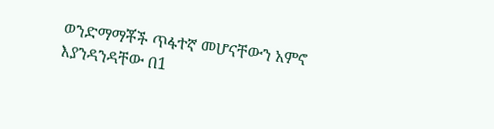ወንድማማቾች ጥፋተኛ መሆናቸውን አምኖ እያንዳንዳቸው በ1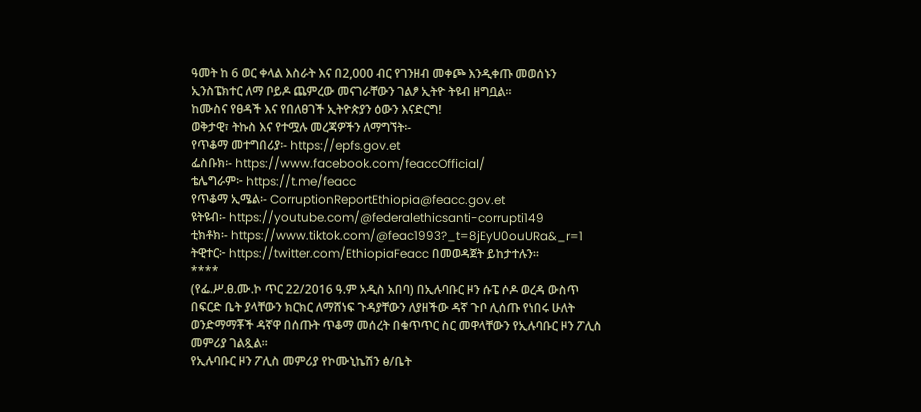ዓመት ከ 6 ወር ቀላል እስራት እና በ2,000 ብር የገንዘብ መቀጮ እንዲቀጡ መወሰኑን ኢንስፔክተር ለማ ቦይዶ ጨምረው መናገራቸውን ገልፆ ኢትዮ ትዩብ ዘግቧል።
ከሙስና የፀዳች እና የበለፀገች ኢትዮጵያን ዕውን እናድርግ!
ወቅታዊ፣ ትኩስ እና የተሟሉ መረጃዎችን ለማግኘት፡-
የጥቆማ መተግበሪያ፡- https://epfs.gov.et
ፌስቡክ፡- https://www.facebook.com/feaccOfficial/
ቴሌግራም፦ https://t.me/feacc
የጥቆማ ኢሜል፡- CorruptionReportEthiopia@feacc.gov.et
ዩትዩብ፡- https://youtube.com/@federalethicsanti-corrupti149
ቲክቶክ፡- https://www.tiktok.com/@feac1993?_t=8jEyU0ouURa&_r=1
ትዊተር፦ https://twitter.com/EthiopiaFeacc በመወዳጀት ይከታተሉን፡፡
****
(የፌ.ሥ.ፀ.ሙ.ኮ ጥር 22/2016 ዓ.ም አዲስ አበባ) በኢሉባቡር ዞን ሱፔ ሶዶ ወረዳ ውስጥ በፍርድ ቤት ያላቸውን ክርክር ለማሸነፍ ጉዳያቸውን ለያዘችው ዳኛ ጉቦ ሊሰጡ የነበሩ ሁለት ወንድማማቾች ዳኛዋ በሰጡት ጥቆማ መሰረት በቁጥጥር ስር መዋላቸውን የኢሉባቡር ዞን ፖሊስ መምሪያ ገልጿል።
የኢሉባቡር ዞን ፖሊስ መምሪያ የኮሙኒኬሽን ፅ/ቤት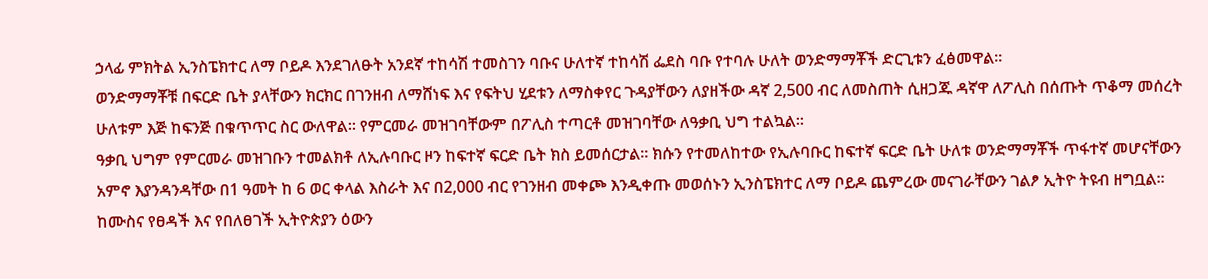ኃላፊ ምክትል ኢንስፔክተር ለማ ቦይዶ እንደገለፁት አንደኛ ተከሳሽ ተመስገን ባቡና ሁለተኛ ተከሳሽ ፌደስ ባቡ የተባሉ ሁለት ወንድማማቾች ድርጊቱን ፈፅመዋል።
ወንድማማቾቹ በፍርድ ቤት ያላቸውን ክርክር በገንዘብ ለማሸነፍ እና የፍትህ ሂደቱን ለማስቀየር ጉዳያቸውን ለያዘችው ዳኛ 2,500 ብር ለመስጠት ሲዘጋጁ ዳኛዋ ለፖሊስ በሰጡት ጥቆማ መሰረት ሁለቱም እጅ ከፍንጅ በቁጥጥር ስር ውለዋል። የምርመራ መዝገባቸውም በፖሊስ ተጣርቶ መዝገባቸው ለዓቃቢ ህግ ተልኳል።
ዓቃቢ ህግም የምርመራ መዝገቡን ተመልክቶ ለኢሉባቡር ዞን ከፍተኛ ፍርድ ቤት ክስ ይመሰርታል። ክሱን የተመለከተው የኢሉባቡር ከፍተኛ ፍርድ ቤት ሁለቱ ወንድማማቾች ጥፋተኛ መሆናቸውን አምኖ እያንዳንዳቸው በ1 ዓመት ከ 6 ወር ቀላል እስራት እና በ2,000 ብር የገንዘብ መቀጮ እንዲቀጡ መወሰኑን ኢንስፔክተር ለማ ቦይዶ ጨምረው መናገራቸውን ገልፆ ኢትዮ ትዩብ ዘግቧል።
ከሙስና የፀዳች እና የበለፀገች ኢትዮጵያን ዕውን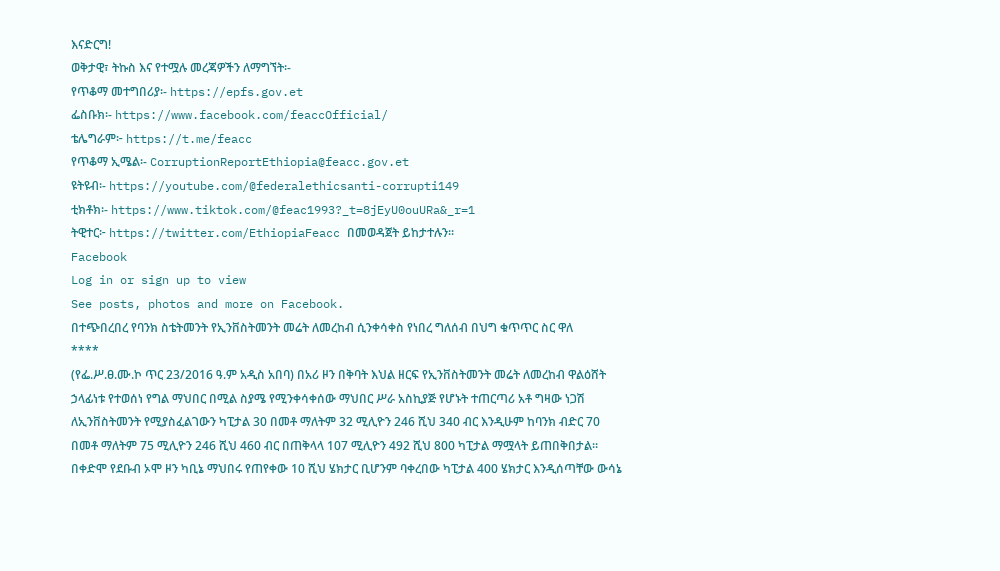እናድርግ!
ወቅታዊ፣ ትኩስ እና የተሟሉ መረጃዎችን ለማግኘት፡-
የጥቆማ መተግበሪያ፡- https://epfs.gov.et
ፌስቡክ፡- https://www.facebook.com/feaccOfficial/
ቴሌግራም፦ https://t.me/feacc
የጥቆማ ኢሜል፡- CorruptionReportEthiopia@feacc.gov.et
ዩትዩብ፡- https://youtube.com/@federalethicsanti-corrupti149
ቲክቶክ፡- https://www.tiktok.com/@feac1993?_t=8jEyU0ouURa&_r=1
ትዊተር፦ https://twitter.com/EthiopiaFeacc በመወዳጀት ይከታተሉን፡፡
Facebook
Log in or sign up to view
See posts, photos and more on Facebook.
በተጭበረበረ የባንክ ስቴትመንት የኢንቨስትመንት መሬት ለመረከብ ሲንቀሳቀስ የነበረ ግለሰብ በህግ ቁጥጥር ስር ዋለ
****
(የፌ.ሥ.ፀ.ሙ.ኮ ጥር 23/2016 ዓ.ም አዲስ አበባ) በአሪ ዞን በቅባት እህል ዘርፍ የኢንቨስትመንት መሬት ለመረከብ ዋልዕሸት ኃላፊነቱ የተወሰነ የግል ማህበር በሚል ስያሜ የሚንቀሳቀሰው ማህበር ሥራ አስኪያጅ የሆኑት ተጠርጣሪ አቶ ግዛው ነጋሽ ለኢንቨስትመንት የሚያስፈልገውን ካፒታል 30 በመቶ ማለትም 32 ሚሊዮን 246 ሺህ 340 ብር እንዲሁም ከባንክ ብድር 70 በመቶ ማለትም 75 ሚሊዮን 246 ሺህ 460 ብር በጠቅላላ 107 ሚሊዮን 492 ሺህ 800 ካፒታል ማሟላት ይጠበቅበታል።
በቀድሞ የደቡብ ኦሞ ዞን ካቢኔ ማህበሩ የጠየቀው 10 ሺህ ሄክታር ቢሆንም ባቀረበው ካፒታል 400 ሄክታር እንዲሰጣቸው ውሳኔ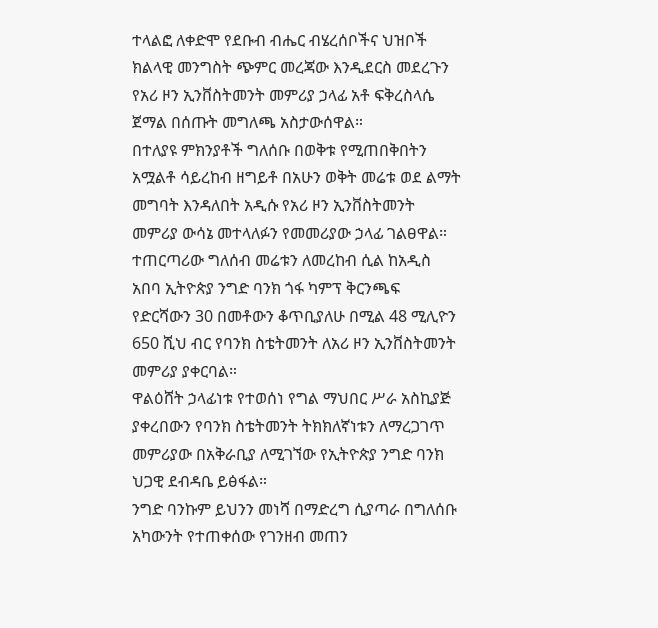ተላልፎ ለቀድሞ የደቡብ ብሔር ብሄረሰቦችና ህዝቦች ክልላዊ መንግስት ጭምር መረጃው እንዲደርስ መደረጉን የአሪ ዞን ኢንቨስትመንት መምሪያ ኃላፊ አቶ ፍቅረስላሴ ጀማል በሰጡት መግለጫ አስታውሰዋል።
በተለያዩ ምክንያቶች ግለሰቡ በወቅቱ የሚጠበቅበትን አሟልቶ ሳይረከብ ዘግይቶ በአሁን ወቅት መሬቱ ወደ ልማት መግባት እንዳለበት አዲሱ የአሪ ዞን ኢንቨስትመንት መምሪያ ውሳኔ መተላለፉን የመመሪያው ኃላፊ ገልፀዋል።
ተጠርጣሪው ግለሰብ መሬቱን ለመረከብ ሲል ከአዲስ አበባ ኢትዮጵያ ንግድ ባንክ ጎፋ ካምፕ ቅርንጫፍ የድርሻውን 30 በመቶውን ቆጥቢያለሁ በሚል 48 ሚሊዮን 650 ሺህ ብር የባንክ ስቴትመንት ለአሪ ዞን ኢንቨስትመንት መምሪያ ያቀርባል።
ዋልዕሸት ኃላፊነቱ የተወሰነ የግል ማህበር ሥራ አስኪያጅ ያቀረበውን የባንክ ስቴትመንት ትክክለኛነቱን ለማረጋገጥ መምሪያው በአቅራቢያ ለሚገኘው የኢትዮጵያ ንግድ ባንክ ህጋዊ ደብዳቤ ይፅፋል።
ንግድ ባንኩም ይህንን መነሻ በማድረግ ሲያጣራ በግለሰቡ አካውንት የተጠቀሰው የገንዘብ መጠን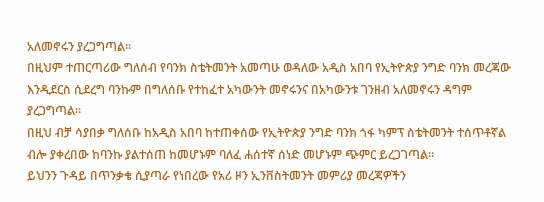አለመኖሩን ያረጋግጣል።
በዚህም ተጠርጣሪው ግለሰብ የባንክ ስቴትመንት አመጣሁ ወዳለው አዲስ አበባ የኢትዮጵያ ንግድ ባንክ መረጃው እንዲደርስ ሲደረግ ባንኩም በግለሰቡ የተከፈተ አካውንት መኖሩንና በአካውንቱ ገንዘብ አለመኖሩን ዳግም ያረጋግጣል።
በዚህ ብቻ ሳያበቃ ግለሰቡ ከአዲስ አበባ ከተጠቀሰው የኢትዮጵያ ንግድ ባንክ ጎፋ ካምፕ ስቴትመንት ተሰጥቶኛል ብሎ ያቀረበው ከባንኩ ያልተሰጠ ከመሆኑም ባለፈ ሐሰተኛ ሰነድ መሆኑም ጭምር ይረጋገጣል።
ይህንን ጉዳይ በጥንቃቄ ሲያጣራ የነበረው የአሪ ዞን ኢንቨስትመንት መምሪያ መረጃዎችን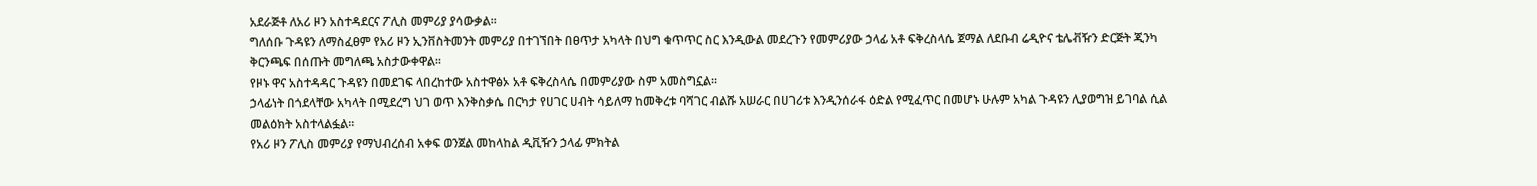አደራጅቶ ለአሪ ዞን አስተዳደርና ፖሊስ መምሪያ ያሳውቃል።
ግለሰቡ ጉዳዩን ለማስፈፀም የአሪ ዞን ኢንቨስትመንት መምሪያ በተገኘበት በፀጥታ አካላት በህግ ቁጥጥር ስር እንዲውል መደረጉን የመምሪያው ኃላፊ አቶ ፍቅረስላሴ ጀማል ለደቡብ ሬዲዮና ቴሌቭዥን ድርጅት ጂንካ ቅርንጫፍ በሰጡት መግለጫ አስታውቀዋል።
የዞኑ ዋና አስተዳዳር ጉዳዩን በመደገፍ ላበረከተው አስተዋፅኦ አቶ ፍቅረስላሴ በመምሪያው ስም አመስግኗል።
ኃላፊነት በጎደላቸው አካላት በሚደረግ ህገ ወጥ እንቅስቃሴ በርካታ የሀገር ሀብት ሳይለማ ከመቅረቱ ባሻገር ብልሹ አሠራር በሀገሪቱ እንዲንሰራፋ ዕድል የሚፈጥር በመሆኑ ሁሉም አካል ጉዳዩን ሊያወግዝ ይገባል ሲል መልዕክት አስተላልፏል።
የአሪ ዞን ፖሊስ መምሪያ የማህብረሰብ አቀፍ ወንጀል መከላከል ዲቪዥን ኃላፊ ምክትል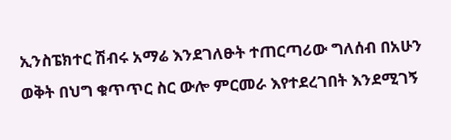ኢንስፔክተር ሽብሩ አማሬ እንደገለፁት ተጠርጣሪው ግለሰብ በአሁን ወቅት በህግ ቁጥጥር ስር ውሎ ምርመራ እየተደረገበት እንደሚገኝ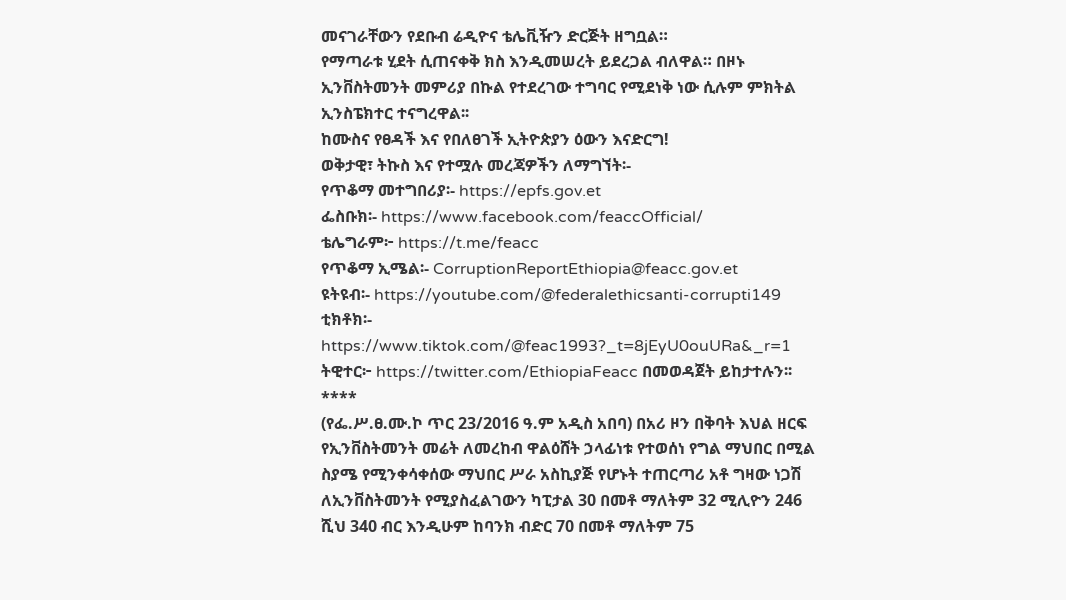መናገራቸውን የደቡብ ሬዲዮና ቴሌቪዥን ድርጅት ዘግቧል።
የማጣራቱ ሂደት ሲጠናቀቅ ክስ እንዲመሠረት ይደረጋል ብለዋል። በዞኑ ኢንቨስትመንት መምሪያ በኩል የተደረገው ተግባር የሚደነቅ ነው ሲሉም ምክትል ኢንስፔክተር ተናግረዋል፡፡
ከሙስና የፀዳች እና የበለፀገች ኢትዮጵያን ዕውን እናድርግ!
ወቅታዊ፣ ትኩስ እና የተሟሉ መረጃዎችን ለማግኘት፡-
የጥቆማ መተግበሪያ፡- https://epfs.gov.et
ፌስቡክ፡- https://www.facebook.com/feaccOfficial/
ቴሌግራም፦ https://t.me/feacc
የጥቆማ ኢሜል፡- CorruptionReportEthiopia@feacc.gov.et
ዩትዩብ፡- https://youtube.com/@federalethicsanti-corrupti149
ቲክቶክ፡- https://www.tiktok.com/@feac1993?_t=8jEyU0ouURa&_r=1
ትዊተር፦ https://twitter.com/EthiopiaFeacc በመወዳጀት ይከታተሉን፡፡
****
(የፌ.ሥ.ፀ.ሙ.ኮ ጥር 23/2016 ዓ.ም አዲስ አበባ) በአሪ ዞን በቅባት እህል ዘርፍ የኢንቨስትመንት መሬት ለመረከብ ዋልዕሸት ኃላፊነቱ የተወሰነ የግል ማህበር በሚል ስያሜ የሚንቀሳቀሰው ማህበር ሥራ አስኪያጅ የሆኑት ተጠርጣሪ አቶ ግዛው ነጋሽ ለኢንቨስትመንት የሚያስፈልገውን ካፒታል 30 በመቶ ማለትም 32 ሚሊዮን 246 ሺህ 340 ብር እንዲሁም ከባንክ ብድር 70 በመቶ ማለትም 75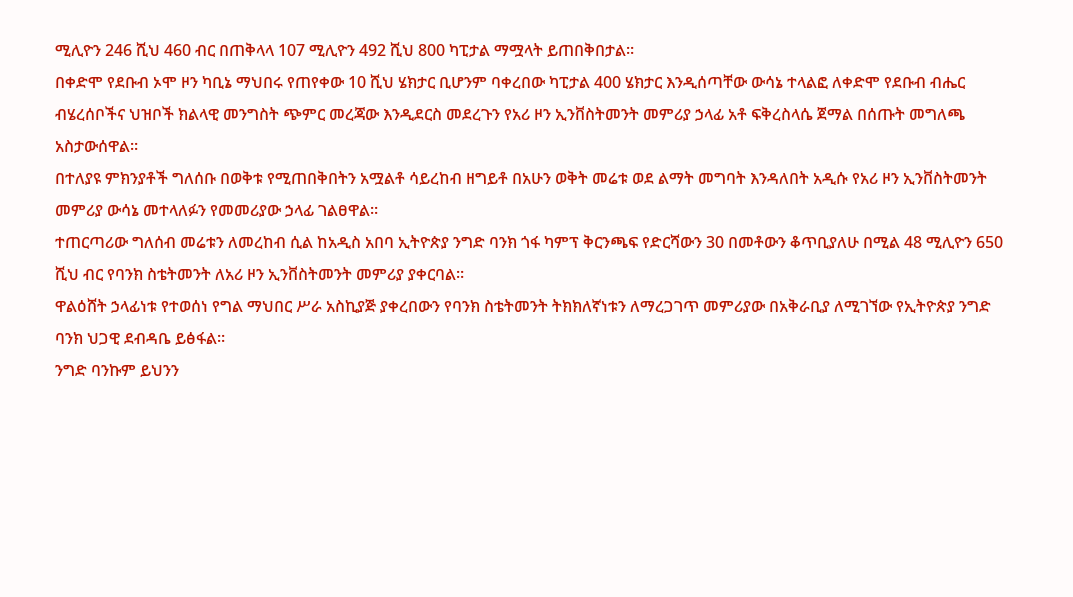ሚሊዮን 246 ሺህ 460 ብር በጠቅላላ 107 ሚሊዮን 492 ሺህ 800 ካፒታል ማሟላት ይጠበቅበታል።
በቀድሞ የደቡብ ኦሞ ዞን ካቢኔ ማህበሩ የጠየቀው 10 ሺህ ሄክታር ቢሆንም ባቀረበው ካፒታል 400 ሄክታር እንዲሰጣቸው ውሳኔ ተላልፎ ለቀድሞ የደቡብ ብሔር ብሄረሰቦችና ህዝቦች ክልላዊ መንግስት ጭምር መረጃው እንዲደርስ መደረጉን የአሪ ዞን ኢንቨስትመንት መምሪያ ኃላፊ አቶ ፍቅረስላሴ ጀማል በሰጡት መግለጫ አስታውሰዋል።
በተለያዩ ምክንያቶች ግለሰቡ በወቅቱ የሚጠበቅበትን አሟልቶ ሳይረከብ ዘግይቶ በአሁን ወቅት መሬቱ ወደ ልማት መግባት እንዳለበት አዲሱ የአሪ ዞን ኢንቨስትመንት መምሪያ ውሳኔ መተላለፉን የመመሪያው ኃላፊ ገልፀዋል።
ተጠርጣሪው ግለሰብ መሬቱን ለመረከብ ሲል ከአዲስ አበባ ኢትዮጵያ ንግድ ባንክ ጎፋ ካምፕ ቅርንጫፍ የድርሻውን 30 በመቶውን ቆጥቢያለሁ በሚል 48 ሚሊዮን 650 ሺህ ብር የባንክ ስቴትመንት ለአሪ ዞን ኢንቨስትመንት መምሪያ ያቀርባል።
ዋልዕሸት ኃላፊነቱ የተወሰነ የግል ማህበር ሥራ አስኪያጅ ያቀረበውን የባንክ ስቴትመንት ትክክለኛነቱን ለማረጋገጥ መምሪያው በአቅራቢያ ለሚገኘው የኢትዮጵያ ንግድ ባንክ ህጋዊ ደብዳቤ ይፅፋል።
ንግድ ባንኩም ይህንን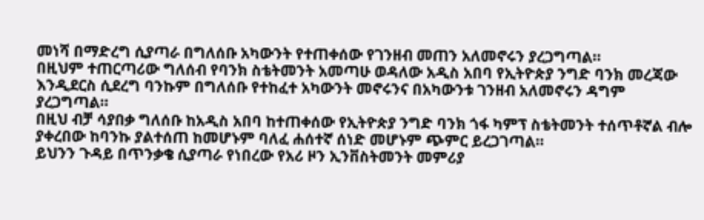መነሻ በማድረግ ሲያጣራ በግለሰቡ አካውንት የተጠቀሰው የገንዘብ መጠን አለመኖሩን ያረጋግጣል።
በዚህም ተጠርጣሪው ግለሰብ የባንክ ስቴትመንት አመጣሁ ወዳለው አዲስ አበባ የኢትዮጵያ ንግድ ባንክ መረጃው እንዲደርስ ሲደረግ ባንኩም በግለሰቡ የተከፈተ አካውንት መኖሩንና በአካውንቱ ገንዘብ አለመኖሩን ዳግም ያረጋግጣል።
በዚህ ብቻ ሳያበቃ ግለሰቡ ከአዲስ አበባ ከተጠቀሰው የኢትዮጵያ ንግድ ባንክ ጎፋ ካምፕ ስቴትመንት ተሰጥቶኛል ብሎ ያቀረበው ከባንኩ ያልተሰጠ ከመሆኑም ባለፈ ሐሰተኛ ሰነድ መሆኑም ጭምር ይረጋገጣል።
ይህንን ጉዳይ በጥንቃቄ ሲያጣራ የነበረው የአሪ ዞን ኢንቨስትመንት መምሪያ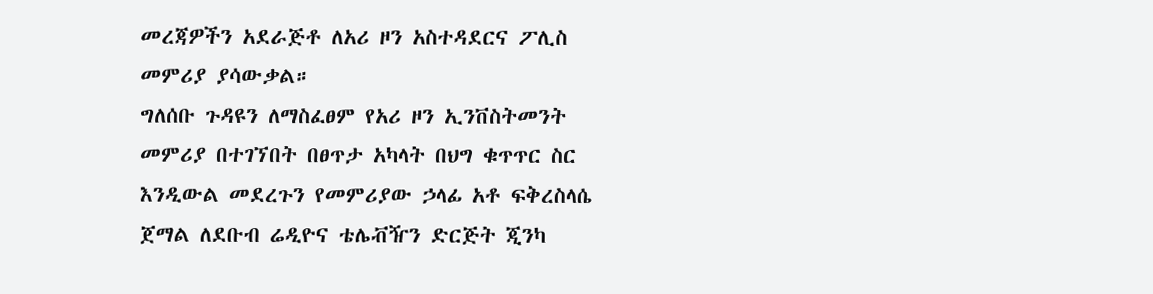መረጃዎችን አደራጅቶ ለአሪ ዞን አስተዳደርና ፖሊስ መምሪያ ያሳውቃል።
ግለሰቡ ጉዳዩን ለማስፈፀም የአሪ ዞን ኢንቨስትመንት መምሪያ በተገኘበት በፀጥታ አካላት በህግ ቁጥጥር ስር እንዲውል መደረጉን የመምሪያው ኃላፊ አቶ ፍቅረስላሴ ጀማል ለደቡብ ሬዲዮና ቴሌቭዥን ድርጅት ጂንካ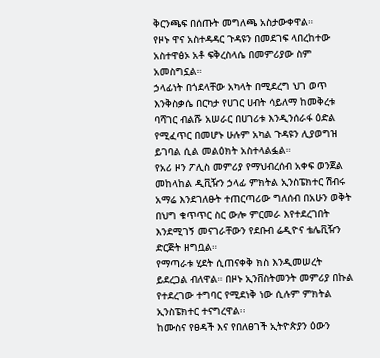ቅርንጫፍ በሰጡት መግለጫ አስታውቀዋል።
የዞኑ ዋና አስተዳዳር ጉዳዩን በመደገፍ ላበረከተው አስተዋፅኦ አቶ ፍቅረስላሴ በመምሪያው ስም አመስግኗል።
ኃላፊነት በጎደላቸው አካላት በሚደረግ ህገ ወጥ እንቅስቃሴ በርካታ የሀገር ሀብት ሳይለማ ከመቅረቱ ባሻገር ብልሹ አሠራር በሀገሪቱ እንዲንሰራፋ ዕድል የሚፈጥር በመሆኑ ሁሉም አካል ጉዳዩን ሊያወግዝ ይገባል ሲል መልዕክት አስተላልፏል።
የአሪ ዞን ፖሊስ መምሪያ የማህብረሰብ አቀፍ ወንጀል መከላከል ዲቪዥን ኃላፊ ምክትል ኢንስፔክተር ሽብሩ አማሬ እንደገለፁት ተጠርጣሪው ግለሰብ በአሁን ወቅት በህግ ቁጥጥር ስር ውሎ ምርመራ እየተደረገበት እንደሚገኝ መናገራቸውን የደቡብ ሬዲዮና ቴሌቪዥን ድርጅት ዘግቧል።
የማጣራቱ ሂደት ሲጠናቀቅ ክስ እንዲመሠረት ይደረጋል ብለዋል። በዞኑ ኢንቨስትመንት መምሪያ በኩል የተደረገው ተግባር የሚደነቅ ነው ሲሉም ምክትል ኢንስፔክተር ተናግረዋል፡፡
ከሙስና የፀዳች እና የበለፀገች ኢትዮጵያን ዕውን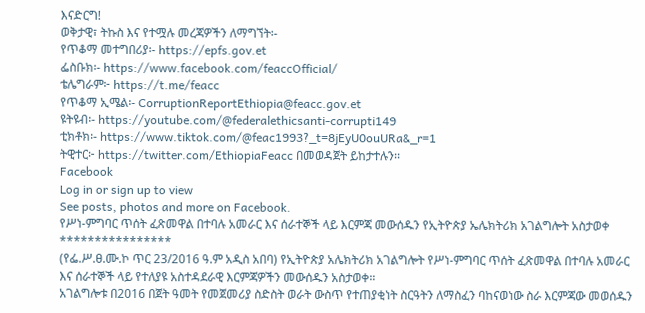እናድርግ!
ወቅታዊ፣ ትኩስ እና የተሟሉ መረጃዎችን ለማግኘት፡-
የጥቆማ መተግበሪያ፡- https://epfs.gov.et
ፌስቡክ፡- https://www.facebook.com/feaccOfficial/
ቴሌግራም፦ https://t.me/feacc
የጥቆማ ኢሜል፡- CorruptionReportEthiopia@feacc.gov.et
ዩትዩብ፡- https://youtube.com/@federalethicsanti-corrupti149
ቲክቶክ፡- https://www.tiktok.com/@feac1993?_t=8jEyU0ouURa&_r=1
ትዊተር፦ https://twitter.com/EthiopiaFeacc በመወዳጀት ይከታተሉን፡፡
Facebook
Log in or sign up to view
See posts, photos and more on Facebook.
የሥነ-ምግባር ጥሰት ፈጽመዋል በተባሉ አመራር እና ሰራተኞች ላይ እርምጃ መውሰዱን የኢትዮጵያ ኤሌክትሪክ አገልግሎት አስታወቀ
****************
(የፌ.ሥ.ፀ.ሙ.ኮ ጥር 23/2016 ዓ.ም አዲስ አበባ) የኢትዮጵያ አሌክትሪክ አገልግሎት የሥነ-ምግባር ጥሰት ፈጽመዋል በተባሉ አመራር እና ሰራተኞች ላይ የተለያዩ አስተዳደራዊ እርምጃዎችን መውሰዱን አስታወቀ።
አገልግሎቱ በ2016 በጀት ዓመት የመጀመሪያ ስድስት ወራት ውስጥ የተጠያቂነት ስርዓትን ለማስፈን ባከናወነው ስራ እርምጃው መወሰዱን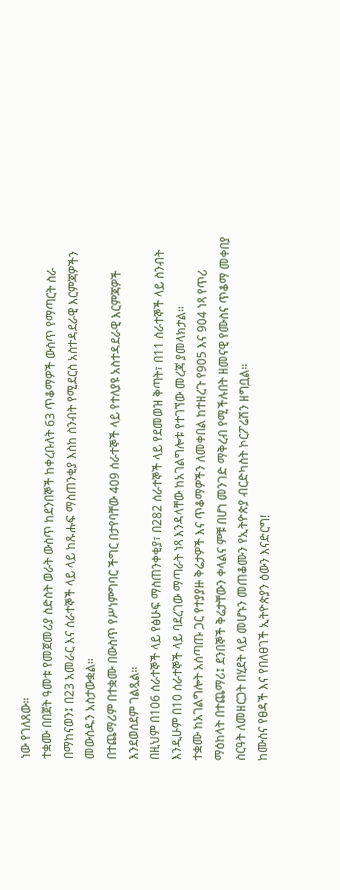ነው የገለጸው።
ተቋሙ በበጀት ዓመቱ የመጀመሪያ ስድስት ወራት ውስጥ ከደንበኞች ከቀረቡለት 63 ጥቆማዎች ውስጥ የማጣርት ስራ በማከናወን፤ በ23 አመራር እና ሰራተኞች ላይ ላይ ከጹሑፍ ማስጠንቂያ እስከ ስንብት የሚደርስ አስተዳደራዊ እርምጃዎችን መውሰዱን አስታውቋል።
በተጨማሪም በተቋሙ በውስጥ የሥነምግባር ችግር በታየባቸው 409 ሰራተኞች ላይ የተለያዩ አስተዳደራዊ እርምጃዎች እንደወሰደም ገልጿል።
በዚህም በ106 ሰራተኞች ላይ የፅሁፍ ማስጠንቀቂያ፣ በ282 ሰራተኞች ላይ የደመወዝ ቅጣት፣ በ11 ሰራተኞች ላይ ስንብት እንዲሁም በ10 ሰራተኞች ላይ ባደረገው ማጣራት ነጻ እንዳላቸው ከአገልግሎቱ የተገኘው መረጃ ያመላክታል።
ተቋሙ ከአገልግሎት አሰጣጡ ጋር የተያያዙ ቅሬታዎች እና ጥቆማዎችን ለመቀበል ከተዘረጉ የ905 እና 904 ነጻ የጥሪ ማዕከላት በተጨማሪ፤ ደንበኞች ቅሬታቸውን ቀላልና ምቹ በሆነ መንገድ ማቅረብ የሚችሉበት ዘመናዊ የሙስና ጥቆማ መቀበያ ስርዓት ለመዘርጋት በሂደት ላይ መሆኑን መጠቆሙን የኢትዮጵያ ብርድካስት ኮርፖሬሽን ዘግቧል።
ከሙስና የፀዳች እና የበለፀገች ኢትዮጵያን ዕውን እናድርግ!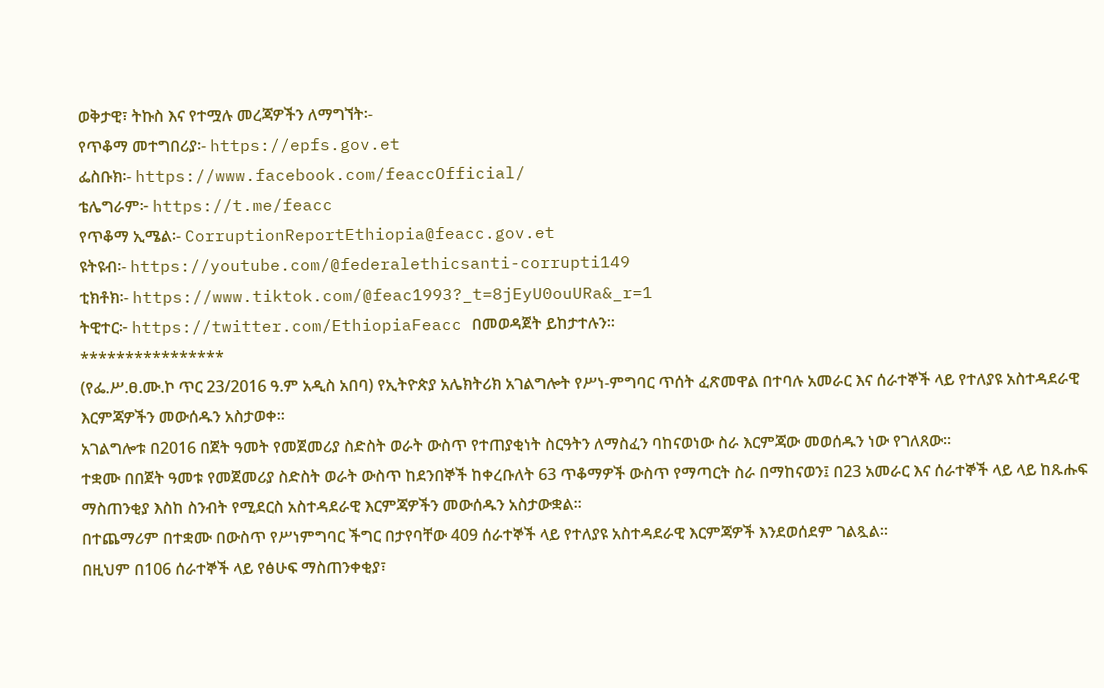ወቅታዊ፣ ትኩስ እና የተሟሉ መረጃዎችን ለማግኘት፡-
የጥቆማ መተግበሪያ፡- https://epfs.gov.et
ፌስቡክ፡- https://www.facebook.com/feaccOfficial/
ቴሌግራም፦ https://t.me/feacc
የጥቆማ ኢሜል፡- CorruptionReportEthiopia@feacc.gov.et
ዩትዩብ፡- https://youtube.com/@federalethicsanti-corrupti149
ቲክቶክ፡- https://www.tiktok.com/@feac1993?_t=8jEyU0ouURa&_r=1
ትዊተር፦ https://twitter.com/EthiopiaFeacc በመወዳጀት ይከታተሉን፡፡
****************
(የፌ.ሥ.ፀ.ሙ.ኮ ጥር 23/2016 ዓ.ም አዲስ አበባ) የኢትዮጵያ አሌክትሪክ አገልግሎት የሥነ-ምግባር ጥሰት ፈጽመዋል በተባሉ አመራር እና ሰራተኞች ላይ የተለያዩ አስተዳደራዊ እርምጃዎችን መውሰዱን አስታወቀ።
አገልግሎቱ በ2016 በጀት ዓመት የመጀመሪያ ስድስት ወራት ውስጥ የተጠያቂነት ስርዓትን ለማስፈን ባከናወነው ስራ እርምጃው መወሰዱን ነው የገለጸው።
ተቋሙ በበጀት ዓመቱ የመጀመሪያ ስድስት ወራት ውስጥ ከደንበኞች ከቀረቡለት 63 ጥቆማዎች ውስጥ የማጣርት ስራ በማከናወን፤ በ23 አመራር እና ሰራተኞች ላይ ላይ ከጹሑፍ ማስጠንቂያ እስከ ስንብት የሚደርስ አስተዳደራዊ እርምጃዎችን መውሰዱን አስታውቋል።
በተጨማሪም በተቋሙ በውስጥ የሥነምግባር ችግር በታየባቸው 409 ሰራተኞች ላይ የተለያዩ አስተዳደራዊ እርምጃዎች እንደወሰደም ገልጿል።
በዚህም በ106 ሰራተኞች ላይ የፅሁፍ ማስጠንቀቂያ፣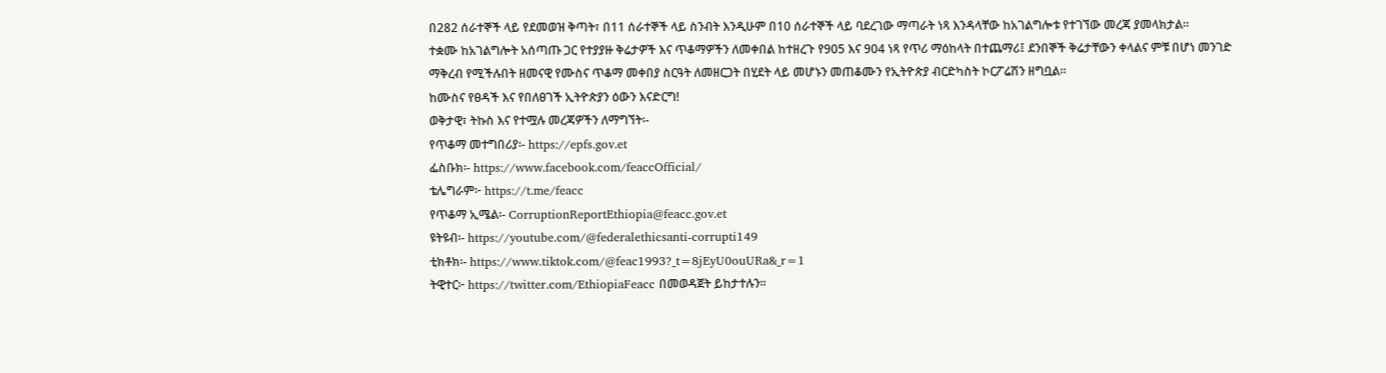በ282 ሰራተኞች ላይ የደመወዝ ቅጣት፣ በ11 ሰራተኞች ላይ ስንብት እንዲሁም በ10 ሰራተኞች ላይ ባደረገው ማጣራት ነጻ እንዳላቸው ከአገልግሎቱ የተገኘው መረጃ ያመላክታል።
ተቋሙ ከአገልግሎት አሰጣጡ ጋር የተያያዙ ቅሬታዎች እና ጥቆማዎችን ለመቀበል ከተዘረጉ የ905 እና 904 ነጻ የጥሪ ማዕከላት በተጨማሪ፤ ደንበኞች ቅሬታቸውን ቀላልና ምቹ በሆነ መንገድ ማቅረብ የሚችሉበት ዘመናዊ የሙስና ጥቆማ መቀበያ ስርዓት ለመዘርጋት በሂደት ላይ መሆኑን መጠቆሙን የኢትዮጵያ ብርድካስት ኮርፖሬሽን ዘግቧል።
ከሙስና የፀዳች እና የበለፀገች ኢትዮጵያን ዕውን እናድርግ!
ወቅታዊ፣ ትኩስ እና የተሟሉ መረጃዎችን ለማግኘት፡-
የጥቆማ መተግበሪያ፡- https://epfs.gov.et
ፌስቡክ፡- https://www.facebook.com/feaccOfficial/
ቴሌግራም፦ https://t.me/feacc
የጥቆማ ኢሜል፡- CorruptionReportEthiopia@feacc.gov.et
ዩትዩብ፡- https://youtube.com/@federalethicsanti-corrupti149
ቲክቶክ፡- https://www.tiktok.com/@feac1993?_t=8jEyU0ouURa&_r=1
ትዊተር፦ https://twitter.com/EthiopiaFeacc በመወዳጀት ይከታተሉን፡፡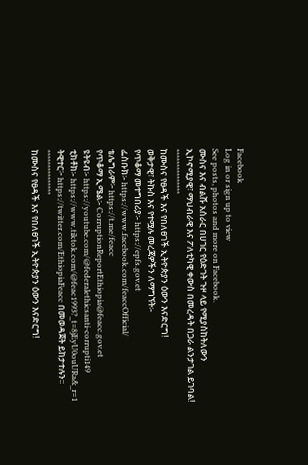Facebook
Log in or sign up to view
See posts, photos and more on Facebook.
ሙስና እና ብልሹ አሰራር በሀገር የዕድገት ጉዞ ላይ የሚያስከትለውን ኢኮኖሚያዊ፣ ማህብራዊ እና ፖለቲካዊ ቀውስ በመረዳት በጋራ ልንታገል ይገባል!
***************
ከሙስና የፀዳች እና የበለፀገች ኢትዮጵያን ዕውን እናድርግ!
ወቅታዊ፣ ትኩስ እና የተሟሉ መረጃዎችን ለማግኘት፡-
የጥቆማ መተግበሪያ፡- https://epfs.gov.et
ፌስቡክ፡- https://www.facebook.com/feaccOfficial/
ቴሌግራም፦ https://t.me/feacc
የጥቆማ ኢሜል፡- CorruptionReportEthiopia@feacc.gov.et
ዩትዩብ፡- https://youtube.com/@federalethicsanti-corrupti149
ቲክቶክ፡- https://www.tiktok.com/@feac1993?_t=8jEyU0ouURa&_r=1
ትዊተር፦ https://twitter.com/EthiopiaFeacc በመወዳጀት ይከታተሉን፡፡
***************
ከሙስና የፀዳች እና የበለፀገች ኢትዮጵያን ዕውን እናድርግ!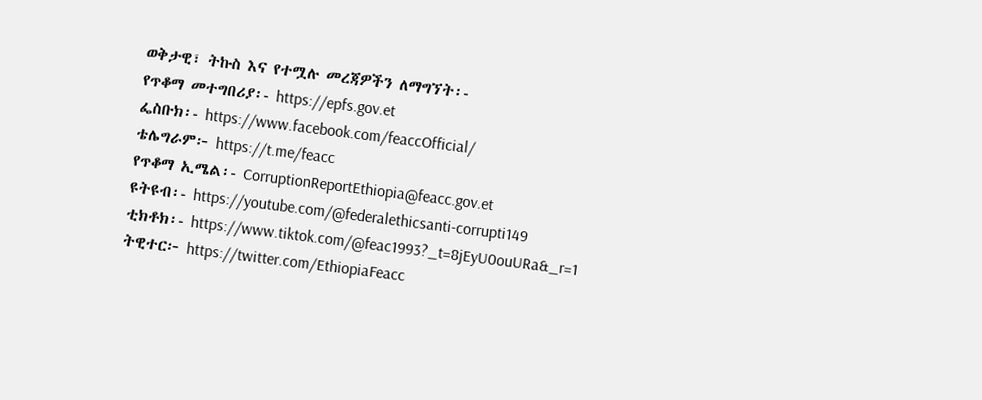ወቅታዊ፣ ትኩስ እና የተሟሉ መረጃዎችን ለማግኘት፡-
የጥቆማ መተግበሪያ፡- https://epfs.gov.et
ፌስቡክ፡- https://www.facebook.com/feaccOfficial/
ቴሌግራም፦ https://t.me/feacc
የጥቆማ ኢሜል፡- CorruptionReportEthiopia@feacc.gov.et
ዩትዩብ፡- https://youtube.com/@federalethicsanti-corrupti149
ቲክቶክ፡- https://www.tiktok.com/@feac1993?_t=8jEyU0ouURa&_r=1
ትዊተር፦ https://twitter.com/EthiopiaFeacc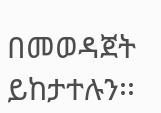በመወዳጀት ይከታተሉን፡፡